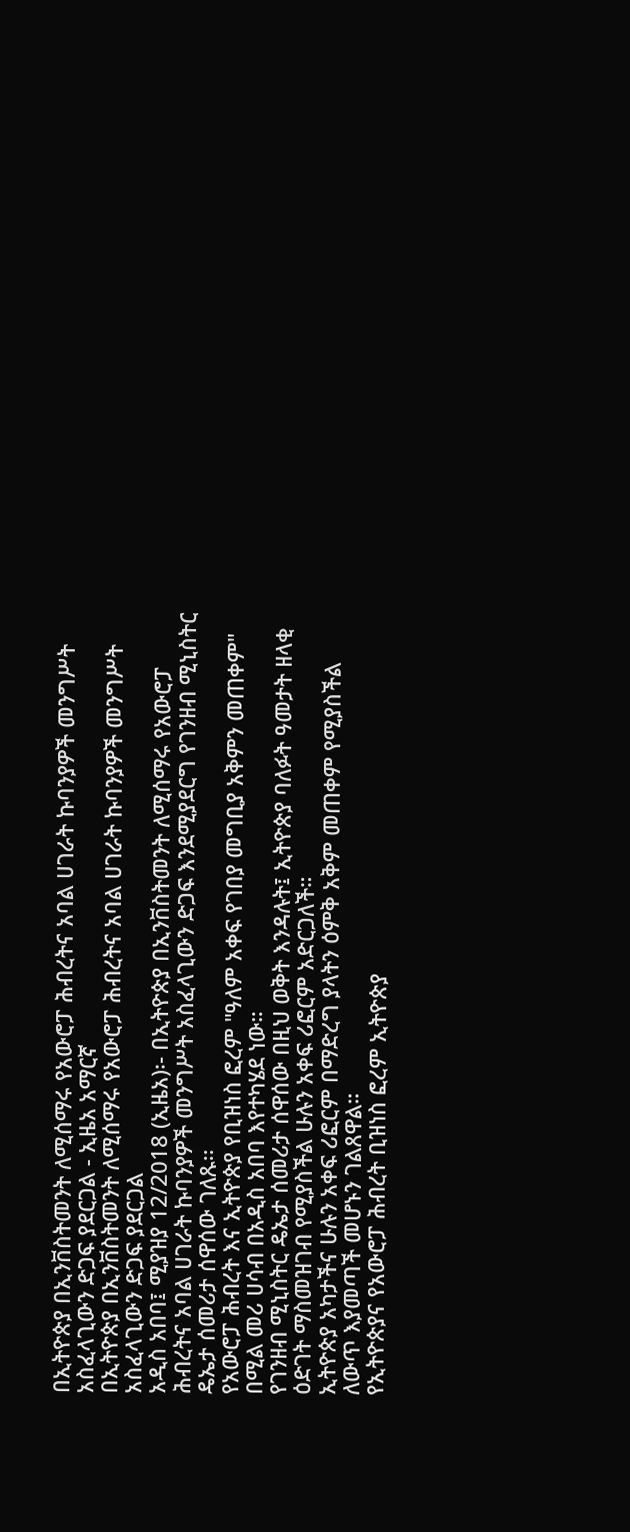በኢትዮጵያ በኢንቨስትመንት ለሚሰማሩ የአውሮፓ ሕብረትና አባል ሀገራት ኩባንያዎች መንግሥት አስፈላጊውን ድጋፍ ያደርጋል - ኢዜአ አማርኛ
በኢትዮጵያ በኢንቨስትመንት ለሚሰማሩ የአውሮፓ ሕብረትና አባል ሀገራት ኩባንያዎች መንግሥት አስፈላጊውን ድጋፍ ያደርጋል
አዲስ አበባ፤ ሚያዝያ 12/2018 (ኢዜአ)፡- በኢትዮጵያ በኢንቨስትመንት ለሚሰማሩ የአውሮፓ ሕብረትና አባል ሀገራት ኩባንያዎች መንግሥት አስፈላጊውን ድጋፍ እንደሚያደርግ የገንዘብ ሚኒስትር ዴኤታ ሰመሪታ ሰዋሰው ገለጹ፡፡
የአውሮፓ ሕብረት እና ኢትዮጵያ የቢዝነስ ፎረም "ዓለም አቀፍ የገበያ መግቢያ አቅምን መጠቀም" በሚል መሪ ሀሳብ በአዲስ አበባ እየተካሄደ ነው።
የገንዘብ ሚኒስትር ዴኤታ ሰመሪታ ሰዋሰው በዚህ ወቅት እንዳሉት፤ ኢትዮጵያ ባለፉት ዓመታት ዘላቂ ዕድገት ማስመዝገብ የሚያስችል ሁሉን አቀፍ ሪፎርም አድርጋለች።
ኢትዮጵያ አካታችና ሁሉን አቀፍ ሪፎርም በማድረግ ያላትን ዕምቅ አቅም መጠቀም የሚያስችል ለውጥ እያመጣች መሆኑን ገልጸዋል።
የኢትዮጵያና የአውሮፓ ሕብረት ቢዝነስ ፎረም ኢትዮጵያ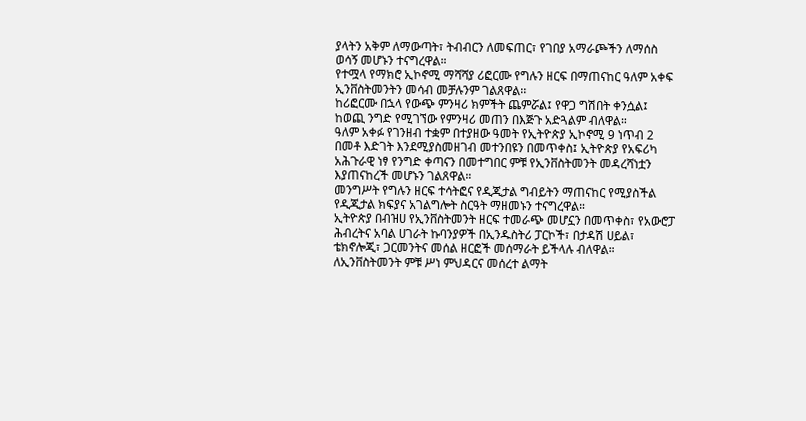ያላትን አቅም ለማውጣት፣ ትብብርን ለመፍጠር፣ የገበያ አማራጮችን ለማሰስ ወሳኝ መሆኑን ተናግረዋል።
የተሟላ የማክሮ ኢኮኖሚ ማሻሻያ ሪፎርሙ የግሉን ዘርፍ በማጠናከር ዓለም አቀፍ ኢንቨስትመንትን መሳብ መቻሉንም ገልጸዋል፡፡
ከሪፎርሙ በኋላ የውጭ ምንዛሪ ክምችት ጨምሯል፤ የዋጋ ግሽበት ቀንሷል፤ ከወጪ ንግድ የሚገኘው የምንዛሪ መጠን በእጅጉ አድጓልም ብለዋል።
ዓለም አቀፉ የገንዘብ ተቋም በተያዘው ዓመት የኢትዮጵያ ኢኮኖሚ 9 ነጥብ 2 በመቶ እድገት እንደሚያስመዘገብ መተንበዩን በመጥቀስ፤ ኢትዮጵያ የአፍሪካ አሕጉራዊ ነፃ የንግድ ቀጣናን በመተግበር ምቹ የኢንቨስትመንት መዳረሻነቷን እያጠናከረች መሆኑን ገልጸዋል።
መንግሥት የግሉን ዘርፍ ተሳትፎና የዲጂታል ግብይትን ማጠናከር የሚያስችል የዲጂታል ክፍያና አገልግሎት ስርዓት ማዘመኑን ተናግረዋል።
ኢትዮጵያ በብዝሀ የኢንቨስትመንት ዘርፍ ተመራጭ መሆኗን በመጥቀስ፣ የአውሮፓ ሕብረትና አባል ሀገራት ኩባንያዎች በኢንዱስትሪ ፓርኮች፣ በታዳሽ ሀይል፣ ቴክኖሎጂ፣ ጋርመንትና መሰል ዘርፎች መሰማራት ይችላሉ ብለዋል።
ለኢንቨስትመንት ምቹ ሥነ ምህዳርና መሰረተ ልማት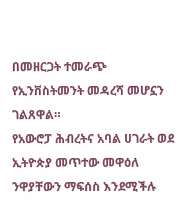በመዘርጋት ተመራጭ የኢንቨስትመንት መዳረሻ መሆኗን ገልጸዋል።
የአውሮፓ ሕብረትና አባል ሀገራት ወደ ኢትዮጵያ መጥተው መዋዕለ ንዋያቸውን ማፍሰስ እንደሚችሉ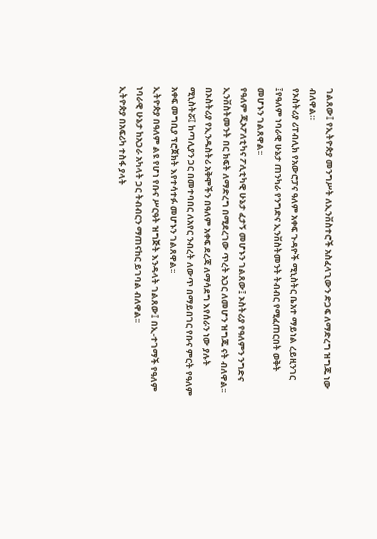ገልጸው፤ የኢትዮጵያ መንግሥት ለኢንቨስተሮች አስፈላጊውን ድጋፍ ለማድረግ ዝግጁ ነው ብለዋል።
የኦስትሪያ ሪፐብሊክ የአውሮፓና ዓለም አቀፍ ጉዳዮች ሚኒስትር ቤአተ ማይነል ረይዚንገር ፤የዓለም ነባራዊ ሁኔታ ጠንካራ የንግድና ኢንቨስትመንት ትብብር የሚፈጠርበት ወቅት መሆኑን ገልጸዋል፡፡
የዓለም ጂኦፖለቲካና ፖሊቲካዊ ሁኔታ ፈታኝ መሆኑን ገልጸው፤ ኦስትሪያ የዓለምን ንግድና ኢንቨስትመንት በር ክፍት ለማድረግ በሚደረገው ጥረት አጋር ለመሆን ዝግጁ ናት ብለዋል፡፡
በኦስትሪያ የኢንዱስትሪ አቅሞችን በዓለም አቀፍ ደረጃ ለማሳደግ እየሰራን ነው ያሉት ሚኒስትሯ፤ ከጣሊያን ጋር በመተባበር ለአየር ንብረት ለውጥ በማይበገር የቡና ምርት የዓለም አቀፍ መግቢያ ፕሮጀክት እየተሳተፉ መሆኑን ገልጸዋል፡፡
ኢትዮጵያ በዓለም ልዩ የሆነ የቡና ሥርዓት ዝግጅት እንዳላት ገልጸው፤ በኢ-ተገማች የዓለም ነባራዊ ሁኔታ ከአጋራ አካላት ጋር ትብብርን ማጠናከር ይገባል ብለዋል፡፡
ኢትዮጵያ በአፍሪካ ተስፋ ያላት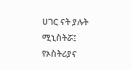ሀገር ናት ያሉት ሚኒስትሯ፤ የኦስትሪያና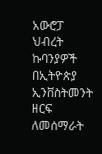አውሮፓ ህብረት ኩባንያዎች በኢትዮጵያ ኢንቨስትመንት ዘርፍ ለመሰማራት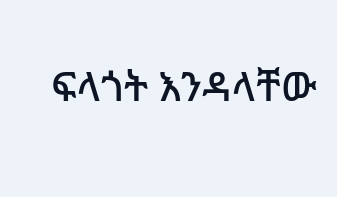ፍላጎት እንዳላቸው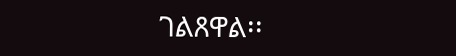ገልጸዋል፡፡